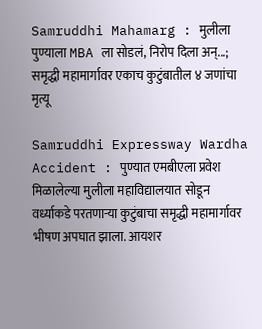Samruddhi Mahamarg : मुलीला पुण्याला MBA ला सोडलं, निरोप दिला अन्...; समृद्धी महामार्गावर एकाच कुटुंबातील ४ जणांचा मृत्यू

Samruddhi Expressway Wardha Accident : पुण्यात एमबीएला प्रवेश मिळालेल्या मुलीला महाविद्यालयात सोडून वर्ध्याकडे परतणाऱ्या कुटुंबाचा समृद्धी महामार्गावर भीषण अपघात झाला. आयशर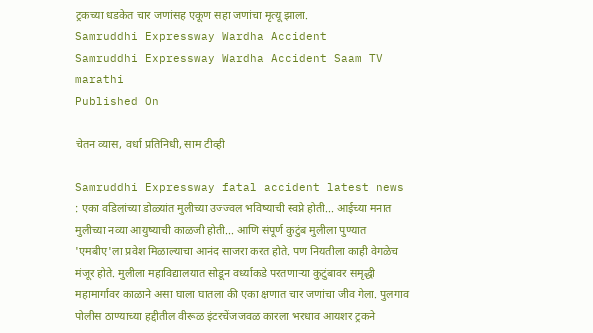ट्रकच्या धडकेत चार जणांसह एकूण सहा जणांचा मृत्यू झाला.
Samruddhi Expressway Wardha Accident
Samruddhi Expressway Wardha Accident Saam TV marathi
Published On

चेतन व्यास, वर्धा प्रतिनिधी, साम टीव्ही

Samruddhi Expressway fatal accident latest news : एका वडिलांच्या डोळ्यांत मुलीच्या उज्ज्वल भविष्याची स्वप्ने होती... आईच्या मनात मुलीच्या नव्या आयुष्याची काळजी होती... आणि संपूर्ण कुटुंब मुलीला पुण्यात 'एमबीए'ला प्रवेश मिळाल्याचा आनंद साजरा करत होते. पण नियतीला काही वेगळेच मंजूर होते. मुलीला महाविद्यालयात सोडून वर्ध्याकडे परतणाऱ्या कुटुंबावर समृद्धी महामार्गावर काळाने असा घाला घातला की एका क्षणात चार जणांचा जीव गेला. पुलगाव पोलीस ठाण्याच्या हद्दीतील वीरूळ इंटरचेंजजवळ कारला भरधाव आयशर ट्रकने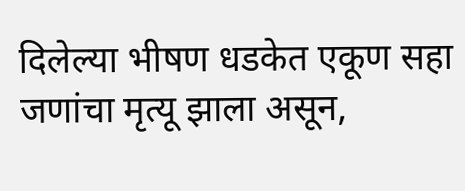दिलेल्या भीषण धडकेत एकूण सहा जणांचा मृत्यू झाला असून,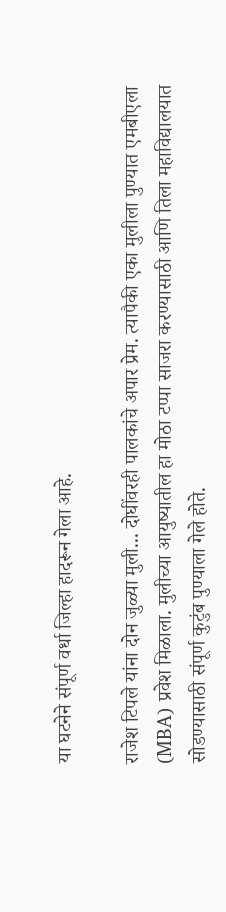या घटनेने संपूर्ण वर्धा जिल्हा हादरून गेला आहे.

राजेश टिपले यांना दोन जुळ्या मुली... दोघींवरही पालकांचे अपार प्रेम. त्यापैकी एका मुलीला पुण्यात एमबीएला (MBA) प्रवेश मिळाला. मुलीच्या आयुष्यातील हा मोठा टप्पा साजरा करण्यासाठी आणि तिला महाविद्यालयात सोडण्यासाठी संपूर्ण कुटुंब पुण्याला गेले होते.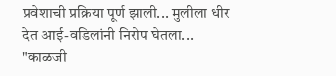प्रवेशाची प्रक्रिया पूर्ण झाली... मुलीला धीर देत आई-वडिलांनी निरोप घेतला... "काळजी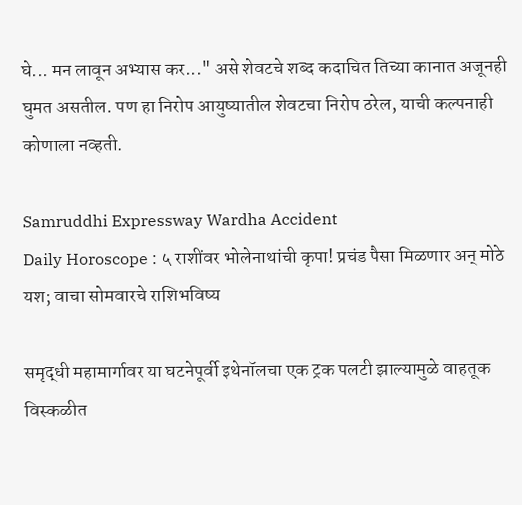घे... मन लावून अभ्यास कर..." असे शेवटचे शब्द कदाचित तिच्या कानात अजूनही घुमत असतील. पण हा निरोप आयुष्यातील शेवटचा निरोप ठरेल, याची कल्पनाही कोणाला नव्हती.

Samruddhi Expressway Wardha Accident
Daily Horoscope : ५ राशींवर भोलेनाथांची कृपा! प्रचंड पैसा मिळणार अन् मोठे यश; वाचा सोमवारचे राशिभविष्य

समृद्धी महामार्गावर या घटनेपूर्वी इथेनॉलचा एक ट्रक पलटी झाल्यामुळे वाहतूक विस्कळीत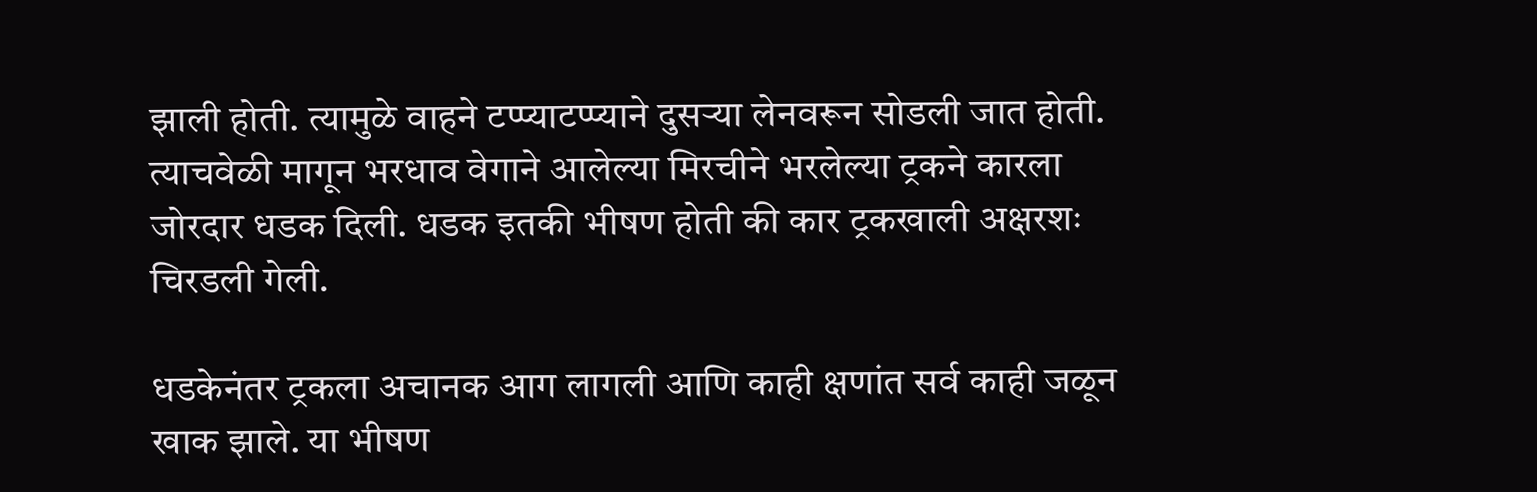झाली होती. त्यामुळे वाहने टप्प्याटप्प्याने दुसऱ्या लेनवरून सोडली जात होती. त्याचवेळी मागून भरधाव वेगाने आलेल्या मिरचीने भरलेल्या ट्रकने कारला जोरदार धडक दिली. धडक इतकी भीषण होती की कार ट्रकखाली अक्षरशः चिरडली गेली.

धडकेनंतर ट्रकला अचानक आग लागली आणि काही क्षणांत सर्व काही जळून खाक झाले. या भीषण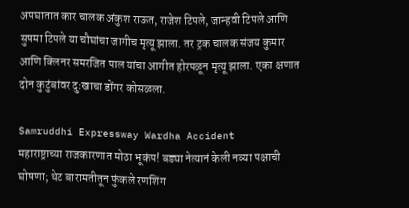अपघातात कार चालक अंकुश राऊत, राजेश टिपले, जान्हवी टिपले आणि सुषमा टिपले या चौघांचा जागीच मृत्यू झाला. तर ट्रक चालक संजय कुमार आणि क्लिनर समरजित पाल यांचा आगीत होरपळून मृत्यू झाला. एका क्षणात दोन कुटुंबांवर दुःखाचा डोंगर कोसळला.

Samruddhi Expressway Wardha Accident
महाराष्ट्राच्या राजकारणात मोठा भूकंप! बड्या नेत्यानं केली नव्या पक्षाची घोषणा; थेट बारामतीतून फुंकले रणशिंग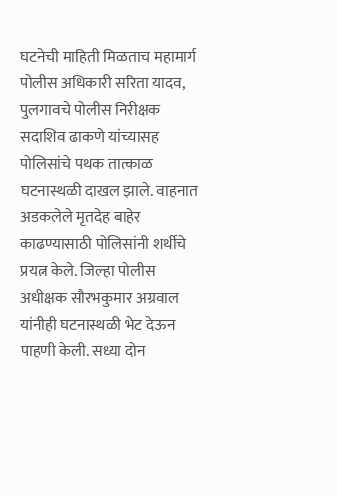घटनेची माहिती मिळताच महामार्ग पोलीस अधिकारी सरिता यादव, पुलगावचे पोलीस निरीक्षक सदाशिव ढाकणे यांच्यासह पोलिसांचे पथक तात्काळ घटनास्थळी दाखल झाले. वाहनात अडकलेले मृतदेह बाहेर काढण्यासाठी पोलिसांनी शर्थीचे प्रयत्न केले. जिल्हा पोलीस अधीक्षक सौरभकुमार अग्रवाल यांनीही घटनास्थळी भेट देऊन पाहणी केली. सध्या दोन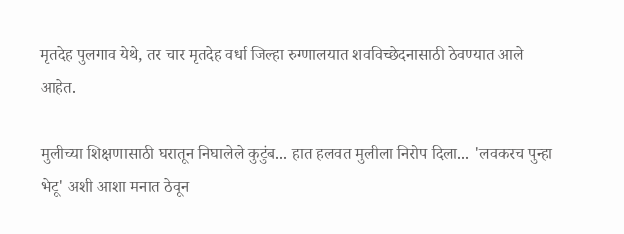मृतदेह पुलगाव येथे, तर चार मृतदेह वर्धा जिल्हा रुग्णालयात शवविच्छेदनासाठी ठेवण्यात आले आहेत.

मुलीच्या शिक्षणासाठी घरातून निघालेले कुटुंब... हात हलवत मुलीला निरोप दिला... 'लवकरच पुन्हा भेटू' अशी आशा मनात ठेवून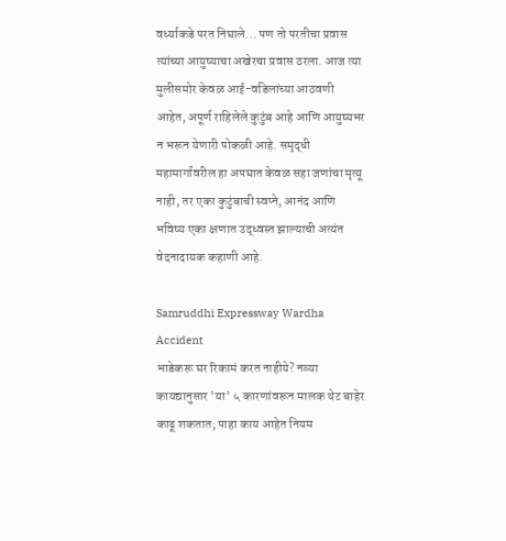वर्ध्याकडे परत निघाले... पण तो परतीचा प्रवास त्यांच्या आयुष्याचा अखेरचा प्रवास ठरला. आज त्या मुलीसमोर केवळ आई-वडिलांच्या आठवणी आहेत, अपूर्ण राहिलेले कुटुंब आहे आणि आयुष्यभर न भरून येणारी पोकळी आहे. समृद्धी महामार्गावरील हा अपघात केवळ सहा जणांचा मृत्यू नाही, तर एका कुटुंबाची स्वप्ने, आनंद आणि भविष्य एका क्षणात उद्ध्वस्त झाल्याची अत्यंत वेदनादायक कहाणी आहे.

Samruddhi Expressway Wardha Accident
भाडेकरू घर रिकामं करत नाहीये? नव्या कायद्यानुसार 'या' ५ कारणांवरून मालक थेट बाहेर काढू शकतात; पाहा काय आहेत नियम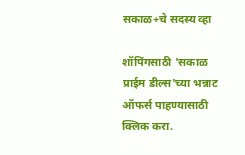सकाळ+चे सदस्य व्हा

शॉपिंगसाठी 'सकाळ प्राईम डील्स'च्या भन्नाट ऑफर्स पाहण्यासाठी क्लिक करा.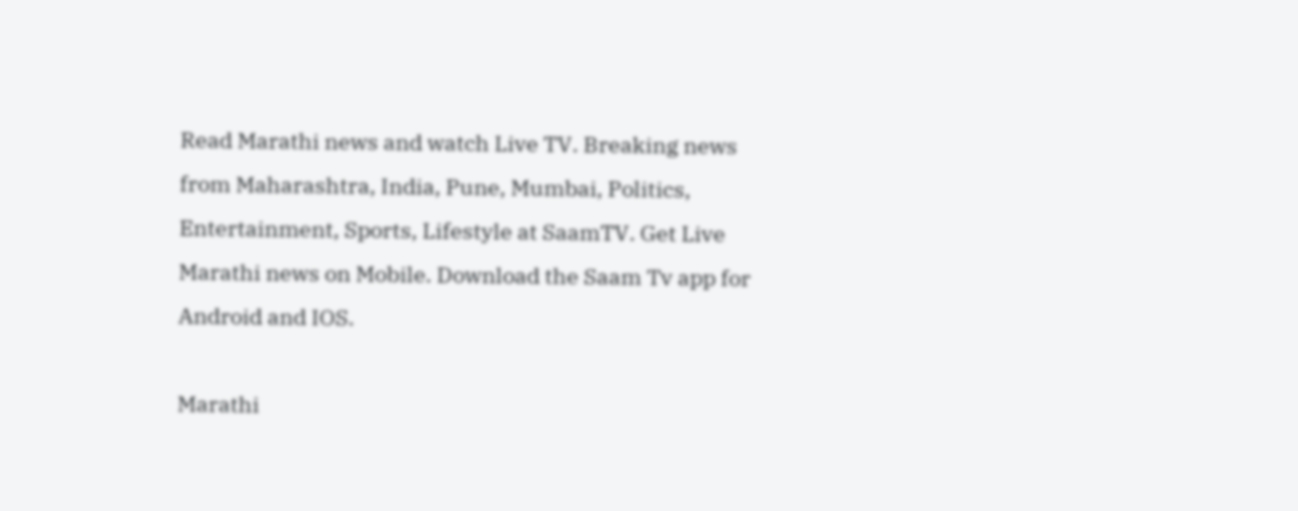Read Marathi news and watch Live TV. Breaking news from Maharashtra, India, Pune, Mumbai, Politics, Entertainment, Sports, Lifestyle at SaamTV. Get Live Marathi news on Mobile. Download the Saam Tv app for Android and IOS.

Marathi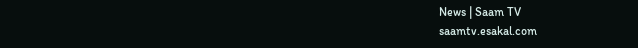News | Saam TV
saamtv.esakal.com